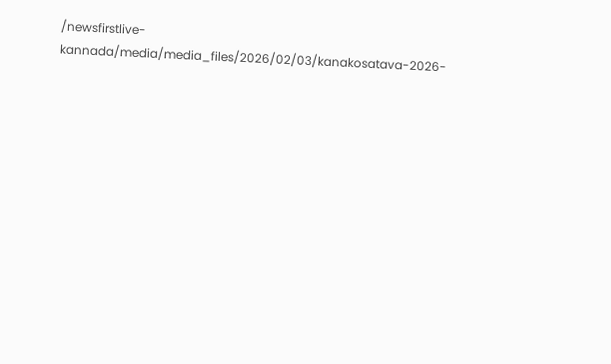/newsfirstlive-kannada/media/media_files/2026/02/03/kanakosatava-2026-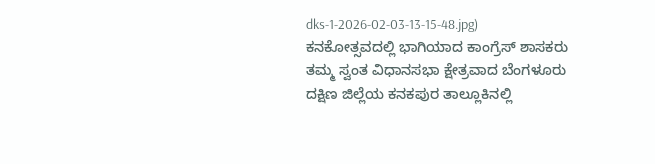dks-1-2026-02-03-13-15-48.jpg)
ಕನಕೋತ್ಸವದಲ್ಲಿ ಭಾಗಿಯಾದ ಕಾಂಗ್ರೆಸ್ ಶಾಸಕರು
ತಮ್ಮ ಸ್ವಂತ ವಿಧಾನಸಭಾ ಕ್ಷೇತ್ರವಾದ ಬೆಂಗಳೂರು ದಕ್ಷಿಣ ಜಿಲ್ಲೆಯ ಕನಕಪುರ ತಾಲ್ಲೂಕಿನಲ್ಲಿ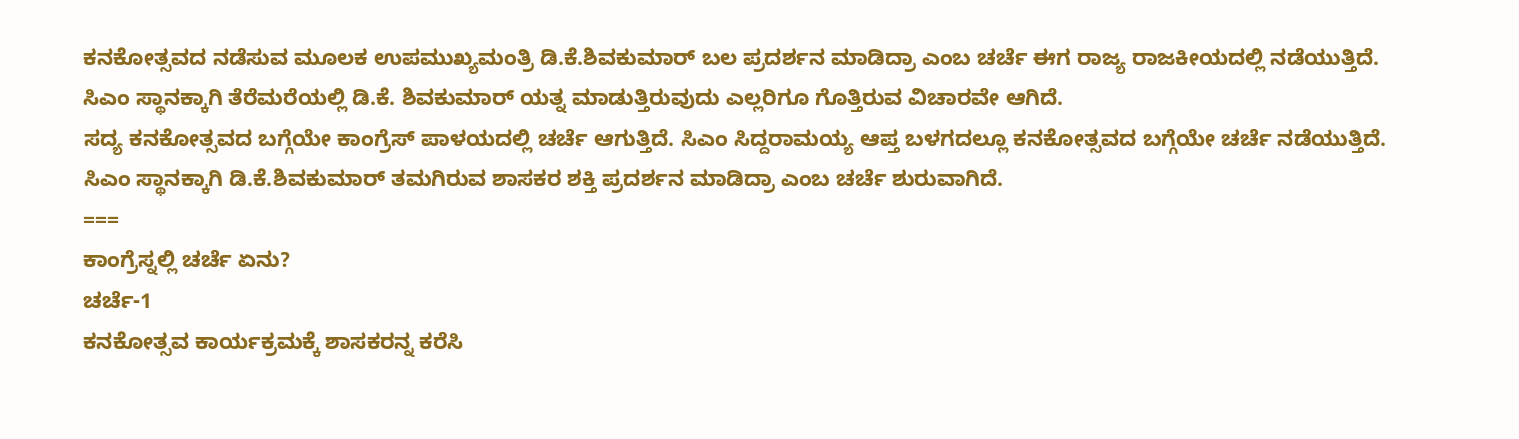ಕನಕೋತ್ಸವದ ನಡೆಸುವ ಮೂಲಕ ಉಪಮುಖ್ಯಮಂತ್ರಿ ಡಿ.ಕೆ.ಶಿವಕುಮಾರ್ ಬಲ ಪ್ರದರ್ಶನ ಮಾಡಿದ್ರಾ ಎಂಬ ಚರ್ಚೆ ಈಗ ರಾಜ್ಯ ರಾಜಕೀಯದಲ್ಲಿ ನಡೆಯುತ್ತಿದೆ. ಸಿಎಂ ಸ್ಥಾನಕ್ಕಾಗಿ ತೆರೆಮರೆಯಲ್ಲಿ ಡಿ.ಕೆ. ಶಿವಕುಮಾರ್ ಯತ್ನ ಮಾಡುತ್ತಿರುವುದು ಎಲ್ಲರಿಗೂ ಗೊತ್ತಿರುವ ವಿಚಾರವೇ ಆಗಿದೆ.
ಸದ್ಯ ಕನಕೋತ್ಸವದ ಬಗ್ಗೆಯೇ ಕಾಂಗ್ರೆಸ್ ಪಾಳಯದಲ್ಲಿ ಚರ್ಚೆ ಆಗುತ್ತಿದೆ. ಸಿಎಂ ಸಿದ್ದರಾಮಯ್ಯ ಆಪ್ತ ಬಳಗದಲ್ಲೂ ಕನಕೋತ್ಸವದ ಬಗ್ಗೆಯೇ ಚರ್ಚೆ ನಡೆಯುತ್ತಿದೆ. ಸಿಎಂ ಸ್ಥಾನಕ್ಕಾಗಿ ಡಿ.ಕೆ.ಶಿವಕುಮಾರ್ ತಮಗಿರುವ ಶಾಸಕರ ಶಕ್ತಿ ಪ್ರದರ್ಶನ ಮಾಡಿದ್ರಾ ಎಂಬ ಚರ್ಚೆ ಶುರುವಾಗಿದೆ.
===
ಕಾಂಗ್ರೆಸ್ನಲ್ಲಿ ಚರ್ಚೆ ಏನು?
ಚರ್ಚೆ-1
ಕನಕೋತ್ಸವ ಕಾರ್ಯಕ್ರಮಕ್ಕೆ ಶಾಸಕರನ್ನ ಕರೆಸಿ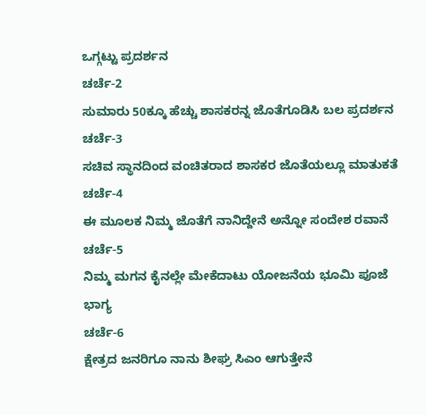ಒಗ್ಗಟ್ಟು ಪ್ರದರ್ಶನ
ಚರ್ಚೆ-2
ಸುಮಾರು 50ಕ್ಕೂ ಹೆಚ್ಚು ಶಾಸಕರನ್ನ ಜೊತೆಗೂಡಿಸಿ ಬಲ ಪ್ರದರ್ಶನ
ಚರ್ಚೆ-3
ಸಚಿವ ಸ್ಥಾನದಿಂದ ವಂಚಿತರಾದ ಶಾಸಕರ ಜೊತೆಯಲ್ಲೂ ಮಾತುಕತೆ
ಚರ್ಚೆ-4
ಈ ಮೂಲಕ ನಿಮ್ಮ ಜೊತೆಗೆ ನಾನಿದ್ದೇನೆ ಅನ್ನೋ ಸಂದೇಶ ರವಾನೆ
ಚರ್ಚೆ-5
ನಿಮ್ಮ ಮಗನ ಕೈನಲ್ಲೇ ಮೇಕೆದಾಟು ಯೋಜನೆಯ ಭೂಮಿ ಪೂಜೆ ಭಾಗ್ಯ
ಚರ್ಚೆ-6
ಕ್ಷೇತ್ರದ ಜನರಿಗೂ ನಾನು ಶೀಘ್ರ ಸಿಎಂ ಆಗುತ್ತೇನೆ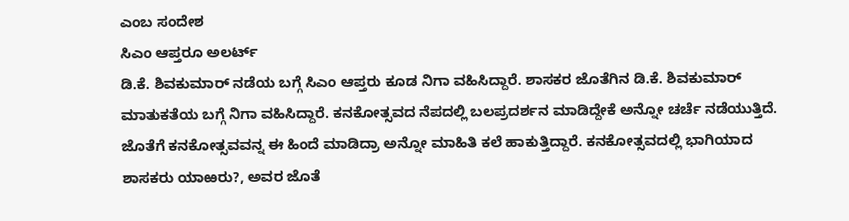ಎಂಬ ಸಂದೇಶ
ಸಿಎಂ ಆಪ್ತರೂ ಅಲರ್ಟ್
ಡಿ.ಕೆ. ಶಿವಕುಮಾರ್ ನಡೆಯ ಬಗ್ಗೆ ಸಿಎಂ ಆಪ್ತರು ಕೂಡ ನಿಗಾ ವಹಿಸಿದ್ದಾರೆ. ಶಾಸಕರ ಜೊತೆಗಿನ ಡಿ.ಕೆ. ಶಿವಕುಮಾರ್ ಮಾತುಕತೆಯ ಬಗ್ಗೆ ನಿಗಾ ವಹಿಸಿದ್ದಾರೆ. ಕನಕೋತ್ಸವದ ನೆಪದಲ್ಲಿ ಬಲಪ್ರದರ್ಶನ ಮಾಡಿದ್ದೇಕೆ ಅನ್ನೋ ಚರ್ಚೆ ನಡೆಯುತ್ತಿದೆ. ಜೊತೆಗೆ ಕನಕೋತ್ಸವವನ್ನ ಈ ಹಿಂದೆ ಮಾಡಿದ್ರಾ ಅನ್ನೋ ಮಾಹಿತಿ ಕಲೆ ಹಾಕುತ್ತಿದ್ದಾರೆ. ಕನಕೋತ್ಸವದಲ್ಲಿ ಭಾಗಿಯಾದ ಶಾಸಕರು ಯಾಱರು?, ಅವರ ಜೊತೆ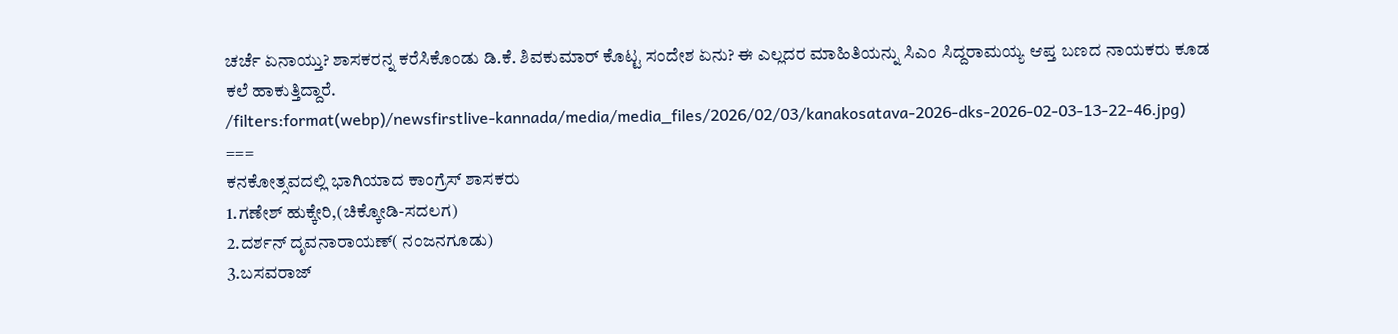ಚರ್ಚೆ ಏನಾಯ್ತು? ಶಾಸಕರನ್ನ ಕರೆಸಿಕೊಂಡು ಡಿ.ಕೆ. ಶಿವಕುಮಾರ್ ಕೊಟ್ಟ ಸಂದೇಶ ಏನು? ಈ ಎಲ್ಲದರ ಮಾಹಿತಿಯನ್ನು ಸಿಎಂ ಸಿದ್ದರಾಮಯ್ಯ ಆಪ್ತ ಬಣದ ನಾಯಕರು ಕೂಡ ಕಲೆ ಹಾಕುತ್ತಿದ್ದಾರೆ.
/filters:format(webp)/newsfirstlive-kannada/media/media_files/2026/02/03/kanakosatava-2026-dks-2026-02-03-13-22-46.jpg)
===
ಕನಕೋತ್ಸವದಲ್ಲಿ ಭಾಗಿಯಾದ ಕಾಂಗ್ರೆಸ್ ಶಾಸಕರು
1.ಗಣೇಶ್ ಹುಕ್ಕೇರಿ,(ಚಿಕ್ಕೋಡಿ-ಸದಲಗ)
2.ದರ್ಶನ್ ದೃವನಾರಾಯಣ್( ನಂಜನಗೂಡು)
3.ಬಸವರಾಜ್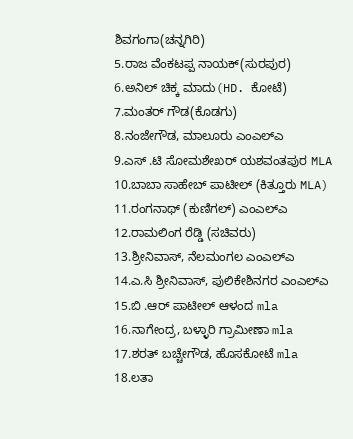ಶಿವಗಂಗಾ(ಚನ್ನಗಿರಿ)
5.ರಾಜ ವೆಂಕಟಪ್ಪ ನಾಯಕ್(ಸುರಪುರ)
6.ಅನಿಲ್ ಚಿಕ್ಕ ಮಾದು(HD. ಕೋಟೆ)
7.ಮಂತರ್ ಗೌಡ(ಕೊಡಗು)
8.ನಂಜೇಗೌಡ, ಮಾಲೂರು ಎಂಎಲ್ಎ
9.ಎಸ್ .ಟಿ ಸೋಮಶೇಖರ್ ಯಶವಂತಪುರ MLA
10.ಬಾಬಾ ಸಾಹೇಬ್ ಪಾಟೀಲ್ (ಕಿತ್ತೂರು MLA)
11.ರಂಗನಾಥ್ (ಕುಣಿಗಲ್) ಎಂಎಲ್ಎ
12.ರಾಮಲಿಂಗ ರೆಡ್ಡಿ (ಸಚಿವರು)
13.ಶ್ರೀನಿವಾಸ್, ನೆಲಮಂಗಲ ಎಂಎಲ್ಎ
14.ಎ.ಸಿ ಶ್ರೀನಿವಾಸ್, ಪುಲಿಕೇಶಿನಗರ ಎಂಎಲ್ಎ
15.ಬಿ .ಆರ್ ಪಾಟೀಲ್ ಆಳಂದ mla
16.ನಾಗೇಂದ್ರ, ಬಳ್ಳಾರಿ ಗ್ರಾಮೀಣಾ mla
17.ಶರತ್ ಬಚ್ಚೇಗೌಡ, ಹೊಸಕೋಟೆ mla
18.ಲತಾ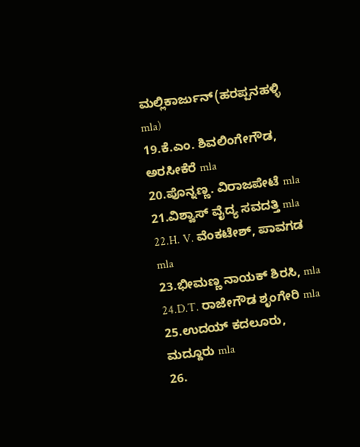ಮಲ್ಲಿಕಾರ್ಜುನ್(ಹರಪ್ಪನಹಳ್ಳಿ mla)
19.ಕೆ.ಎಂ. ಶಿವಲಿಂಗೇಗೌಡ, ಅರಸೀಕೆರೆ mla
20.ಪೊನ್ನಣ್ಣ. ವಿರಾಜಪೇಟೆ mla
21.ವಿಶ್ವಾಸ್ ವೈದ್ಯ ಸವದತ್ತಿ mla
22.H. V. ವೆಂಕಟೇಶ್, ಪಾವಗಡ mla
23.ಭೀಮಣ್ಣ ನಾಯಕ್ ಶಿರಸಿ, mla
24.D.T. ರಾಜೇಗೌಡ ಶೃಂಗೇರಿ mla
25.ಉದಯ್ ಕದಲೂರು, ಮದ್ದೂರು mla
26.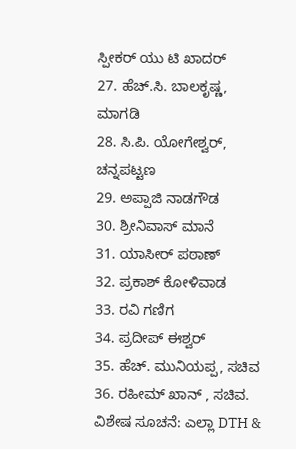ಸ್ಪೀಕರ್ ಯು ಟಿ ಖಾದರ್
27. ಹೆಚ್.ಸಿ. ಬಾಲಕೃಷ್ಣ, ಮಾಗಡಿ
28. ಸಿ.ಪಿ. ಯೋಗೇಶ್ವರ್, ಚನ್ನಪಟ್ಟಣ
29. ಅಪ್ಪಾಜಿ ನಾಡಗೌಡ
30. ಶ್ರೀನಿವಾಸ್ ಮಾನೆ
31. ಯಾಸೀರ್ ಪಠಾಣ್
32. ಪ್ರಕಾಶ್ ಕೋಳಿವಾಡ
33. ರವಿ ಗಣಿಗ
34. ಪ್ರದೀಪ್ ಈಶ್ವರ್
35. ಹೆಚ್. ಮುನಿಯಪ್ಪ, ಸಚಿವ
36. ರಹೀಮ್ ಖಾನ್ , ಸಚಿವ.
ವಿಶೇಷ ಸೂಚನೆ: ಎಲ್ಲಾ DTH &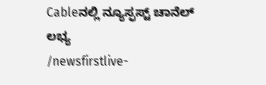Cableನಲ್ಲಿ ನ್ಯೂಸ್ಫಸ್ಟ್ ಚಾನೆಲ್ ಲಭ್ಯ
/newsfirstlive-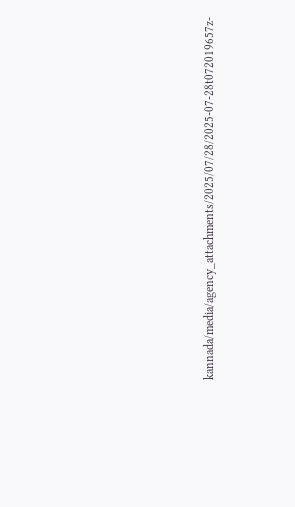kannada/media/agency_attachments/2025/07/28/2025-07-28t072019657z-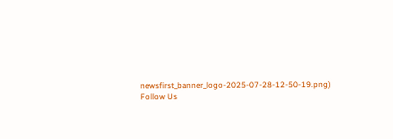newsfirst_banner_logo-2025-07-28-12-50-19.png)
Follow Us